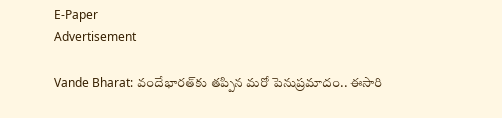E-Paper
Advertisement

Vande Bharat: వందేభారత్‌కు తప్పిన మరో పెనుప్రమాదం.. ఈసారి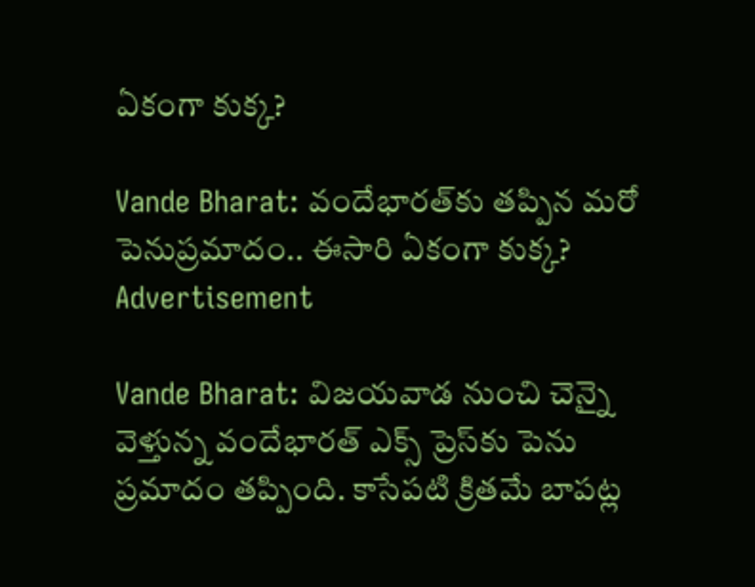ఏకంగా కుక్క?

Vande Bharat: వందేభారత్‌కు తప్పిన మరో పెనుప్రమాదం.. ఈసారి ఏకంగా కుక్క?
Advertisement

Vande Bharat: విజయవాడ నుంచి చెన్నై వెళ్తున్న వందేభారత్ ఎక్స్ ప్రెస్‌కు పెను ప్రమాదం తప్పింది. కాసేపటి క్రితమే బాపట్ల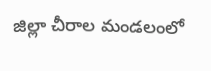జిల్లా చీరాల మండలంలో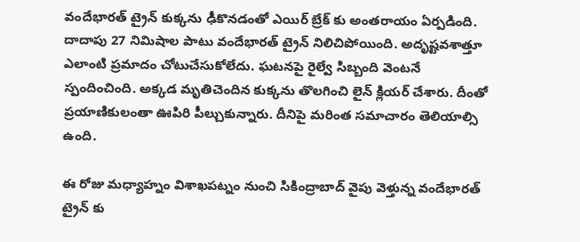వందేభారత్ ట్రైన్ కుక్కను ఢీకొనడంతో ఎయిర్ బ్రేక్ కు అంతరాయం ఏర్పడింది. దాదాపు 27 నిమిషాల పాటు వందేభారత్ ట్రైన్ నిలిచిపోయింది. అదృష్టవశాత్తూ ఎలాంటి ప్రమాదం చోటుచేసుకోలేదు. ఘటనపై రైల్వే సిబ్బంది వెంటనే స్పందించింది. అక్కడ మృతిచెందిన కుక్కను తొలగించి లైన్ క్లియర్ చేశారు. దీంతో ప్రయాణికులంతా ఊపిరి పీల్చుకున్నారు. దీనిపై మరింత సమాచారం తెలియాల్సి ఉంది.

ఈ రోజు మధ్యాహ్నం విశాఖపట్నం నుంచి సికింద్రాబాద్ వైపు వెళ్తున్న వందేభారత్ ట్రైన్ కు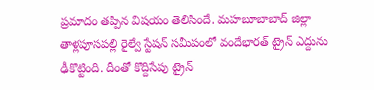ప్రమాదం తప్పిన విషయం తెలిసిందే. మహబూబాబాద్ జిల్లా తాళ్లపూసపల్లి రైల్వే స్టేషన్ సమీపంలో వందేభారత్ ట్రైన్ ఎద్దును ఢీకొట్టింది. దీంతో కొద్దిసేపు ట్రైన్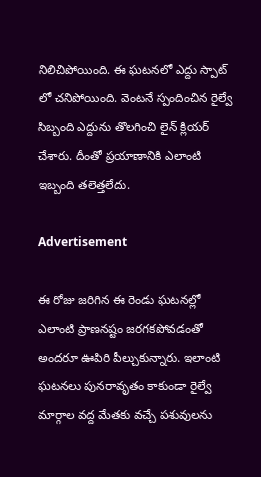నిలిచిపోయింది. ఈ ఘటనలో ఎద్దు స్పాట్ లో చనిపోయింది. వెంటనే స్పందించిన రైల్వే సిబ్బంది ఎద్దును తొలగించి లైన్ క్లియర్ చేశారు. దీంతో ప్రయాణానికి ఎలాంటి ఇబ్బంది తలెత్తలేదు.

Advertisement

ఈ రోజు జరిగిన ఈ రెండు ఘటనల్లో ఎలాంటి ప్రాణనష్టం జరగకపోవడంతో అందరూ ఊపిరి పీల్చుకున్నారు. ఇలాంటి ఘటనలు పునరావృతం కాకుండా రైల్వే మార్గాల వద్ద మేతకు వచ్చే పశువులను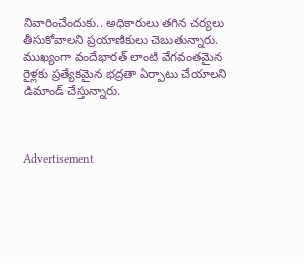నివారించేందుకు.. అధికారులు తగిన చర్యలు తీసుకోవాలని ప్రయాణికులు చెబుతున్నారు. ముఖ్యంగా వందేభారత్ లాంటి వేగవంతమైన రైళ్లకు ప్రత్యేకమైన భద్రతా ఏర్పాటు చేయాలని డిమాండ్ చేస్తున్నారు.



Advertisement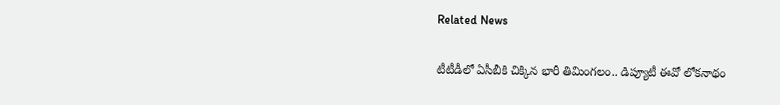Related News

టీటీడీలో ఏసీబీకి చిక్కిన భారీ తిమింగలం.. డిప్యూటీ ఈవో లోకనాథం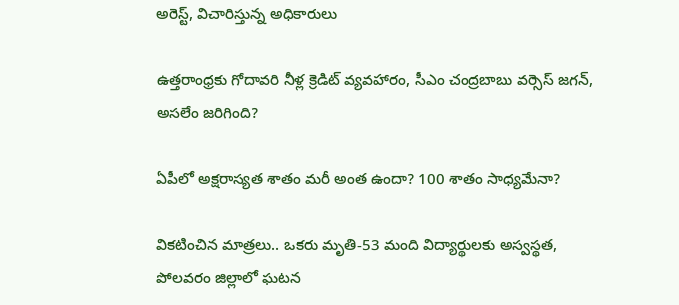అరెస్ట్, విచారిస్తున్న అధికారులు

ఉత్తరాంధ్రకు గోదావరి నీళ్ల క్రెడిట్ వ్యవహారం, సీఎం చంద్రబాబు వర్సెస్ జగన్, అసలేం జరిగింది?

ఏపీలో అక్షరాస్యత శాతం మరీ అంత ఉందా? 100 శాతం సాధ్యమేనా?

వికటించిన మాత్రలు.. ఒకరు మృతి-53 మంది విద్యార్థులకు అస్వస్థత, పోలవరం జిల్లాలో ఘటన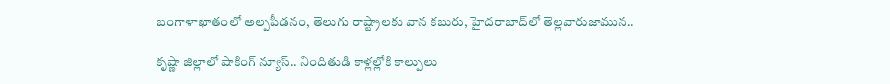బంగాళాఖాతంలో అల్పపీడనం, తెలుగు రాష్ట్రాలకు వాన కబురు, హైదరాబాద్‌లో తెల్లవారుజామున..

కృష్ణా జిల్లాలో షాకింగ్ న్యూస్.. నిందితుడి కాళ్లల్లోకి కాల్పులు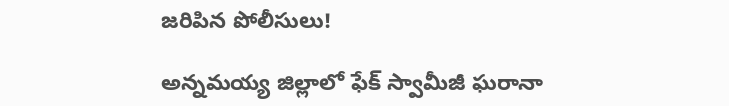జరిపిన పోలీసులు!

అన్నమయ్య జిల్లాలో ఫేక్ స్వామీజీ ఘరానా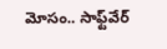మోసం.. సాఫ్ట్‌వేర్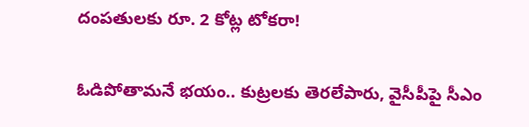దంపతులకు రూ. 2 కోట్ల టోకరా!

ఓడిపోతామనే భయం.. కుట్రలకు తెరలేపారు, వైసీపీపై సీఎం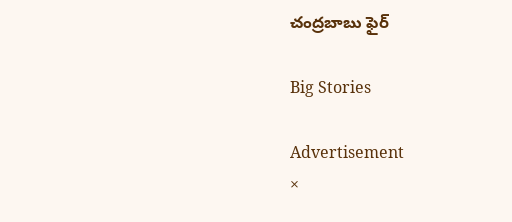చంద్రబాబు ఫైర్

Big Stories

Advertisement
×